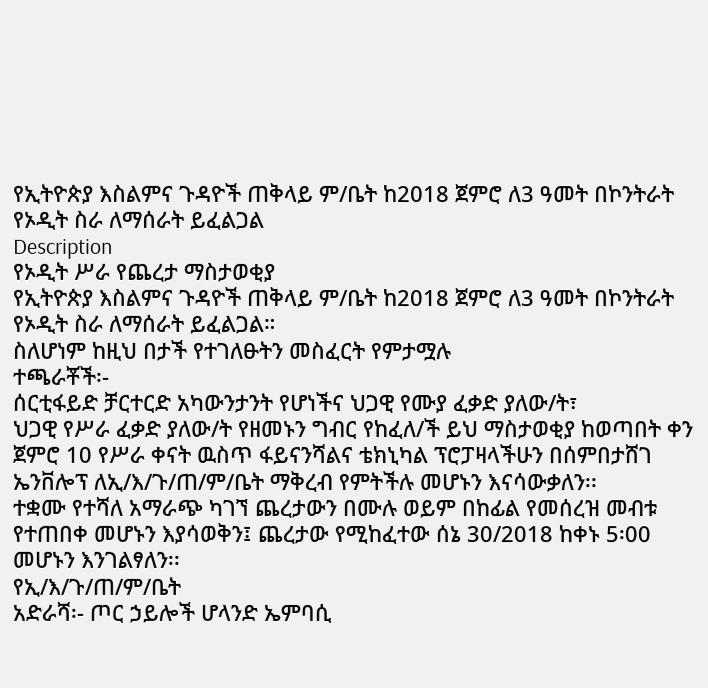የኢትዮጵያ እስልምና ጉዳዮች ጠቅላይ ም/ቤት ከ2018 ጀምሮ ለ3 ዓመት በኮንትራት የኦዲት ስራ ለማሰራት ይፈልጋል
Description
የኦዲት ሥራ የጨረታ ማስታወቂያ
የኢትዮጵያ እስልምና ጉዳዮች ጠቅላይ ም/ቤት ከ2018 ጀምሮ ለ3 ዓመት በኮንትራት የኦዲት ስራ ለማሰራት ይፈልጋል።
ስለሆነም ከዚህ በታች የተገለፁትን መስፈርት የምታሟሉ
ተጫራቾች፡-
ሰርቲፋይድ ቻርተርድ አካውንታንት የሆነችና ህጋዊ የሙያ ፈቃድ ያለው/ት፣
ህጋዊ የሥራ ፈቃድ ያለው/ት የዘመኑን ግብር የከፈለ/ች ይህ ማስታወቂያ ከወጣበት ቀን ጀምሮ 10 የሥራ ቀናት ዉስጥ ፋይናንሻልና ቴክኒካል ፕሮፓዛላችሁን በሰምበታሸገ ኤንቨሎፕ ለኢ/እ/ጉ/ጠ/ም/ቤት ማቅረብ የምትችሉ መሆኑን እናሳውቃለን፡፡
ተቋሙ የተሻለ አማራጭ ካገኘ ጨረታውን በሙሉ ወይም በከፊል የመሰረዝ መብቱ የተጠበቀ መሆኑን እያሳወቅን፤ ጨረታው የሚከፈተው ሰኔ 30/2018 ከቀኑ 5፡00 መሆኑን እንገልፃለን፡፡
የኢ/እ/ጉ/ጠ/ም/ቤት
አድራሻ፡- ጦር ኃይሎች ሆላንድ ኤምባሲ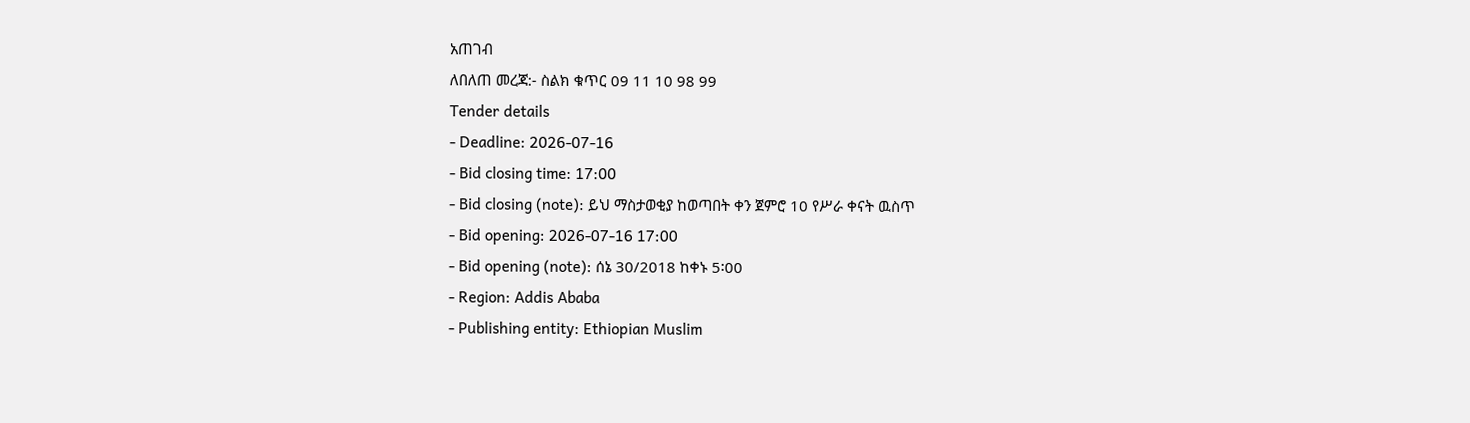አጠገብ
ለበለጠ መረጃ:- ስልክ ቁጥር 09 11 10 98 99
Tender details
- Deadline: 2026-07-16
- Bid closing time: 17:00
- Bid closing (note): ይህ ማስታወቂያ ከወጣበት ቀን ጀምሮ 10 የሥራ ቀናት ዉስጥ
- Bid opening: 2026-07-16 17:00
- Bid opening (note): ሰኔ 30/2018 ከቀኑ 5፡00
- Region: Addis Ababa
- Publishing entity: Ethiopian Muslim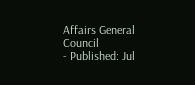Affairs General Council
- Published: Jul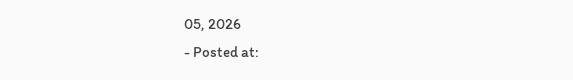05, 2026
- Posted at: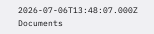2026-07-06T13:48:07.000Z
Documents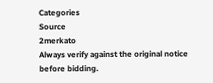Categories
Source
2merkato
Always verify against the original notice before bidding.